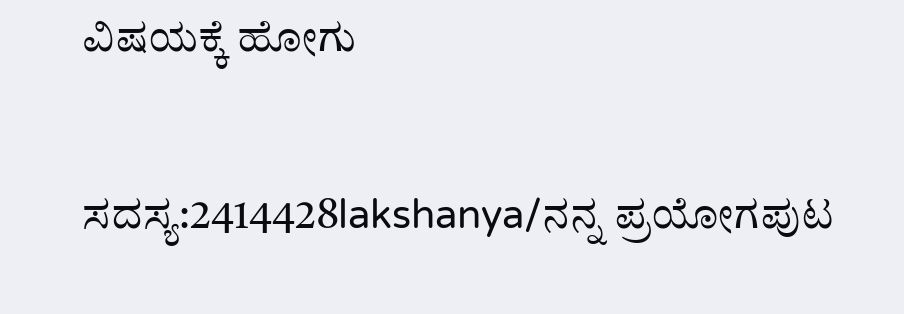ವಿಷಯಕ್ಕೆ ಹೋಗು

ಸದಸ್ಯ:2414428lakshanya/ನನ್ನ ಪ್ರಯೋಗಪುಟ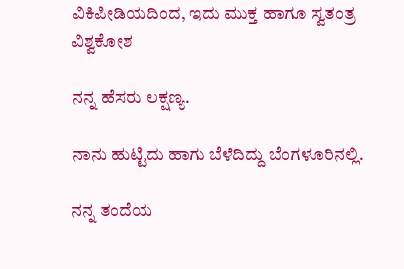ವಿಕಿಪೀಡಿಯದಿಂದ, ಇದು ಮುಕ್ತ ಹಾಗೂ ಸ್ವತಂತ್ರ ವಿಶ್ವಕೋಶ

ನನ್ನ ಹೆಸರು ಲಕ್ಷಣ್ಯ.

ನಾನು ಹುಟ್ಟಿದು ಹಾಗು ಬೆಳೆದಿದ್ದು ಬೆಂಗಳೂರಿನಲ್ಲಿ.

ನನ್ನ ತಂದೆಯ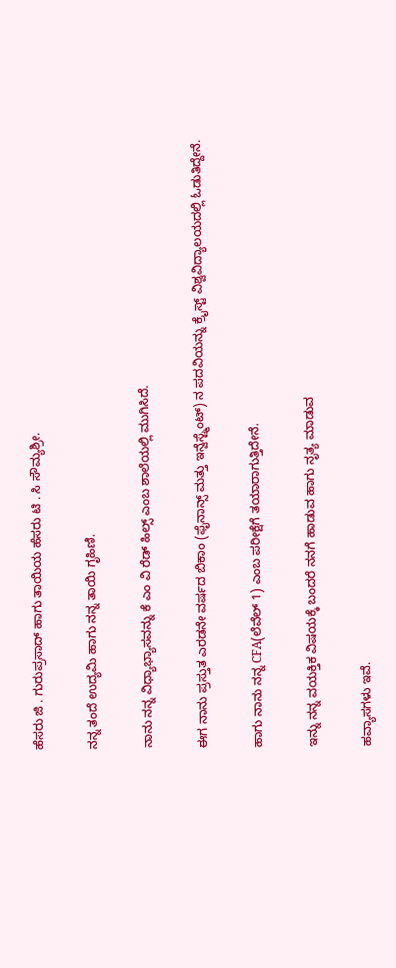ಹೆಸರು ಜಿ . ಗುರುಪ್ರಸಾದ್ ಹಾಗು ತಾಯಿಯ ಹೆಸರು ಟಿ . ಸಿ ಸೌಮ್ಯಶ್ರೀ.

ನನ್ನ ತಂದೆ ಉದ್ಯಮಿ ಹಾಗು ನನ್ನ ತಾಯಿ ಗೃಹಿಣಿ.

ನಾನು ನನ್ನ ವಿಧ್ಯಾಭ್ಯಾಸವನ್ನು ಕೆ ಎಂ ವಿ ರೆಡ್ ಹಿಲ್ಸ್ ಎಂಬ ಶಾಲೆಯಲ್ಲಿ ಮುಗಿಸಿದೆ.

ಈಗ ನಾನು ಪ್ರಸ್ತುತ ಎರಡನೇ ವರ್ಷದ ಬಿಕಾಂ (ಫೈನಾನ್ಸ್ ಮತ್ತು ಇನ್ವೆಸ್ಟ್ಮೆಂಟ್) ನ ಪದವಿಯನ್ನು ಕ್ರೈಸ್ಟ್ ವಿಶ್ವವಿದ್ಯಾಲಯದಲ್ಲಿ ಓಡುತಿದ್ದೇನೆ.

ಹಾಗು ನಾನು ನನ್ನ CFA(ಲೆವೆಲ್ 1) ಎಂಬ ಪರೀಕ್ಷೆಗೆ ತಯಾರಾಗುತ್ತಿದೇನೆ.

ಇನ್ನು ನನ್ನ ವಯಕ್ತಿಕ ವಿಷಯಕ್ಕೆ ಬಂದರೆ ನನಗೆ ಹಾಡುವ ಹಾಗು ನೃತ್ಯ ಮಾಡುವ

ಹವ್ಯಾಸಗಳು ಇವೆ.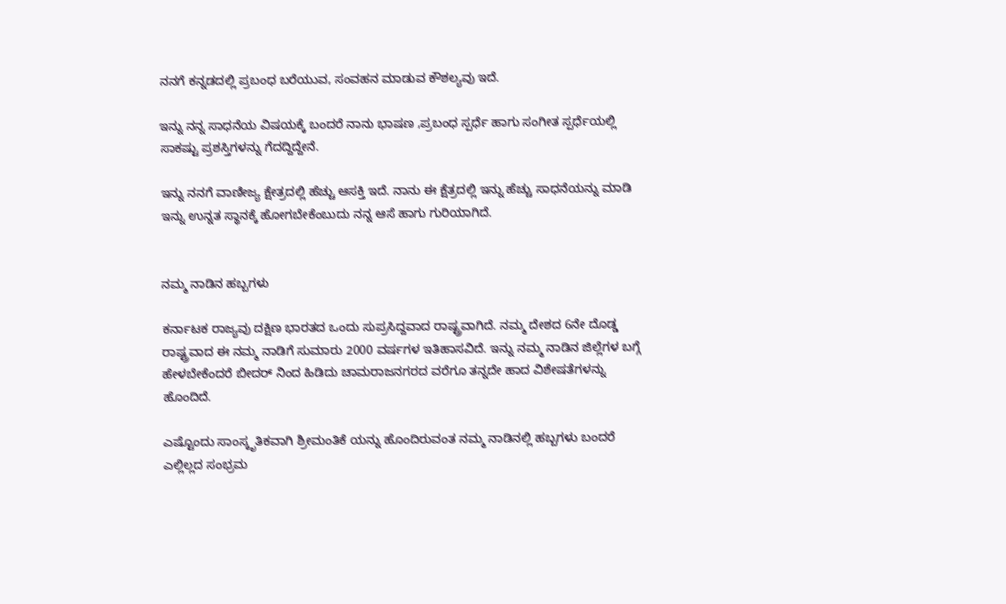ನನಗೆ ಕನ್ನಡದಲ್ಲಿ ಪ್ರಬಂಧ ಬರೆಯುವ, ಸಂವಹನ ಮಾಡುವ ಕೌಶಲ್ಯವು ಇದೆ.

ಇನ್ನು ನನ್ನ ಸಾಧನೆಯ ವಿಷಯಕ್ಕೆ ಬಂದರೆ ನಾನು ಭಾಷಣ ,ಪ್ರಬಂಧ ಸ್ಪರ್ಧೆ ಹಾಗು ಸಂಗೀತ ಸ್ಪರ್ಧೆಯಲ್ಲಿ ಸಾಕಷ್ಟು ಪ್ರಶಸ್ತಿಗಳನ್ನು ಗೆದದ್ದಿದ್ದೇನೆ.

ಇನ್ನು ನನಗೆ ವಾಣೀಜ್ಯ ಕ್ಷೇತ್ರದಲ್ಲಿ ಹೆಚ್ಚು ಆಸಕ್ತಿ ಇದೆ. ನಾನು ಈ ಕ್ಷೆತ್ರದಲ್ಲಿ ಇನ್ನು ಹೆಚ್ಚು ಸಾಧನೆಯನ್ನು ಮಾಡಿ ಇನ್ನು ಉನ್ನತ ಸ್ಥಾನಕ್ಕೆ ಹೋಗಬೇಕೆಂಬುದು ನನ್ನ ಆಸೆ ಹಾಗು ಗುರಿಯಾಗಿದೆ.


ನಮ್ಮ ನಾಡಿನ ಹಬ್ಬಗಳು

ಕರ್ನಾಟಕ ರಾಜ್ಯವು ದಕ್ಷಿಣ ಭಾರತದ ಒಂದು ಸುಪ್ರಸಿದ್ದವಾದ ರಾಷ್ಟ್ರವಾಗಿದೆ. ನಮ್ಮ ದೇಶದ 6ನೇ ದೊಡ್ಡ ರಾಷ್ಟ್ರವಾದ ಈ ನಮ್ಮ ನಾಡಿಗೆ ಸುಮಾರು 2000 ವರ್ಷಗಳ ಇತಿಹಾಸವಿದೆ. ಇನ್ನು ನಮ್ಮ ನಾಡಿನ ಜಿಲ್ಲೆಗಳ ಬಗ್ಗೆ ಹೇಳಬೇಕೆಂದರೆ ಬೀದರ್ ನಿಂದ ಹಿಡಿದು ಚಾಮರಾಜನಗರದ ವರೆಗೂ ತನ್ನದೇ ಹಾದ ವಿಶೇಷತೆಗಳನ್ನು ಹೊಂದಿದೆ.

ಎಷ್ಟೊಂದು ಸಾಂಸ್ಕೃತಿಕವಾಗಿ ಶ್ರೀಮಂತಿಕೆ ಯನ್ನು ಹೊಂದಿರುವಂತ ನಮ್ಮ ನಾಡಿನಲ್ಲಿ ಹಬ್ಬಗಳು ಬಂದರೆ ಎಲ್ಲಿಲ್ಲದ ಸಂಭ್ರಮ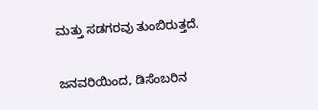ಮತ್ತು ಸಡಗರವು ತುಂಬಿರುತ್ತದೆ.

ಜನವರಿಯಿಂದ, ಡಿಸೆಂಬರಿನ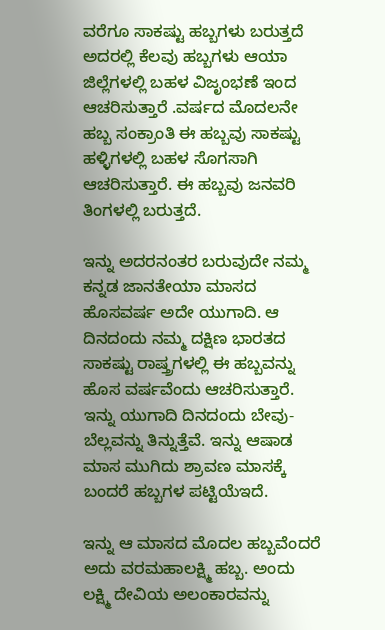ವರೆಗೂ ಸಾಕಷ್ಟು ಹಬ್ಬಗಳು ಬರುತ್ತದೆ ಅದರಲ್ಲಿ ಕೆಲವು ಹಬ್ಬಗಳು ಆಯಾ ಜಿಲ್ಲೆಗಳಲ್ಲಿ ಬಹಳ ವಿಜೃಂಭಣೆ ಇಂದ ಆಚರಿಸುತ್ತಾರೆ .ವರ್ಷದ ಮೊದಲನೇ ಹಬ್ಬ ಸಂಕ್ರಾಂತಿ ಈ ಹಬ್ಬವು ಸಾಕಷ್ಟು ಹಳ್ಳಿಗಳಲ್ಲಿ ಬಹಳ ಸೊಗಸಾಗಿ ಆಚರಿಸುತ್ತಾರೆ. ಈ ಹಬ್ಬವು ಜನವರಿ ತಿಂಗಳಲ್ಲಿ ಬರುತ್ತದೆ.

ಇನ್ನು ಅದರನಂತರ ಬರುವುದೇ ನಮ್ಮ ಕನ್ನಡ ಜಾನತೇಯಾ ಮಾಸದ ಹೊಸವರ್ಷ ಅದೇ ಯುಗಾದಿ. ಆ ದಿನದಂದು ನಮ್ಮ ದಕ್ಷಿಣ ಭಾರತದ ಸಾಕಷ್ಟು ರಾಷ್ತ್ರಗಳಲ್ಲಿ ಈ ಹಬ್ಬವನ್ನು ಹೊಸ ವರ್ಷವೆಂದು ಆಚರಿಸುತ್ತಾರೆ. ಇನ್ನು ಯುಗಾದಿ ದಿನದಂದು ಬೇವು-ಬೆಲ್ಲವನ್ನು ತಿನ್ನುತ್ತೆವೆ. ಇನ್ನು ಆಷಾಡ ಮಾಸ ಮುಗಿದು ಶ್ರಾವಣ ಮಾಸಕ್ಕೆ ಬಂದರೆ ಹಬ್ಬಗಳ ಪಟ್ಟಿಯೆಇದೆ.

ಇನ್ನು ಆ ಮಾಸದ ಮೊದಲ ಹಬ್ಬವೆಂದರೆ ಅದು ವರಮಹಾಲಕ್ಷ್ಮಿ ಹಬ್ಬ. ಅಂದು ಲಕ್ಷ್ಮಿ ದೇವಿಯ ಅಲಂಕಾರವನ್ನು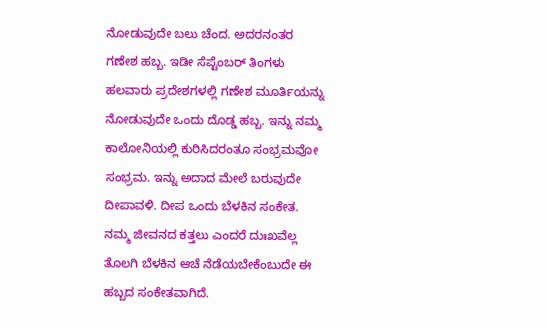ನೋಡುವುದೇ ಬಲು ಚೆಂದ. ಅದರನಂತರ ಗಣೇಶ ಹಬ್ಬ. ಇಡೀ ಸೆಪ್ಟೆಂಬರ್ ತಿಂಗಳು ಹಲವಾರು ಪ್ರದೇಶಗಳಲ್ಲಿ ಗಣೇಶ ಮೂರ್ತಿಯನ್ನು ನೋಡುವುದೇ ಒಂದು ದೊಡ್ಡ ಹಬ್ಬ. ಇನ್ನು ನಮ್ಮ ಕಾಲೋನಿಯಲ್ಲಿ ಕುರಿಸಿದರಂತೂ ಸಂಭ್ರಮವೋ ಸಂಭ್ರಮ. ಇನ್ನು ಅದಾದ ಮೇಲೆ ಬರುವುದೇ ದೀಪಾವಳಿ. ದೀಪ ಒಂದು ಬೆಳಕಿನ ಸಂಕೇತ. ನಮ್ಮ ಜೀವನದ ಕತ್ತಲು ಎಂದರೆ ದುಃಖವೆಲ್ಲ ತೊಲಗಿ ಬೆಳಕಿನ ಆಚೆ ನೆಡೆಯಬೇಕೆಂಬುದೇ ಈ ಹಬ್ಬದ ಸಂಕೇತವಾಗಿದೆ.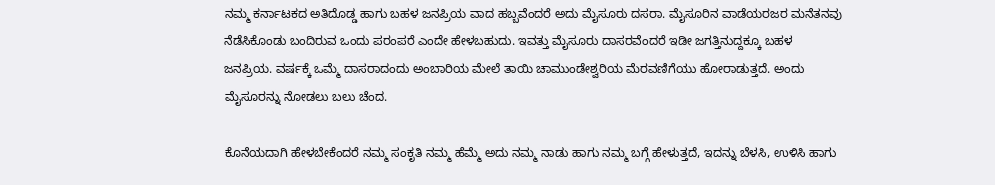ನಮ್ಮ ಕರ್ನಾಟಕದ ಅತಿದೊಡ್ಡ ಹಾಗು ಬಹಳ ಜನಪ್ರಿಯ ವಾದ ಹಬ್ಬವೆಂದರೆ ಅದು ಮೈಸೂರು ದಸರಾ. ಮೈಸೂರಿನ ವಾಡೆಯರಜರ ಮನೆತನವು ನೆಡೆಸಿಕೊಂಡು ಬಂದಿರುವ ಒಂದು ಪರಂಪರೆ ಎಂದೇ ಹೇಳಬಹುದು. ಇವತ್ತು ಮೈಸೂರು ದಾಸರವೆಂದರೆ ಇಡೀ ಜಗತ್ತಿನುದ್ದಕ್ಕೂ ಬಹಳ ಜನಪ್ರಿಯ. ವರ್ಷಕ್ಕೆ ಒಮ್ಮೆ ದಾಸರಾದಂದು ಅಂಬಾರಿಯ ಮೇಲೆ ತಾಯಿ ಚಾಮುಂಡೇಶ್ವರಿಯ ಮೆರವಣಿಗೆಯು ಹೋರಾಡುತ್ತದೆ. ಅಂದು ಮೈಸೂರನ್ನು ನೋಡಲು ಬಲು ಚೆಂದ.

ಕೊನೆಯದಾಗಿ ಹೇಳಬೇಕೆಂದರೆ ನಮ್ಮ ಸಂಕೃತಿ ನಮ್ಮ ಹೆಮ್ಮೆ ಅದು ನಮ್ಮ ನಾಡು ಹಾಗು ನಮ್ಮ ಬಗ್ಗೆ ಹೇಳುತ್ತದೆ, ಇದನ್ನು ಬೆಳಸಿ, ಉಳಿಸಿ ಹಾಗು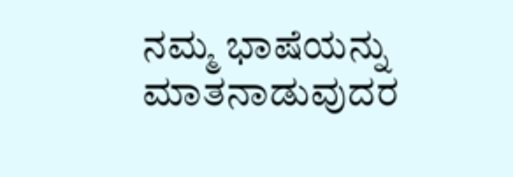ನಮ್ಮ ಭಾಷೆಯನ್ನು ಮಾತನಾಡುವುದರ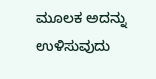ಮೂಲಕ ಅದನ್ನು ಉಳಿಸುವುದು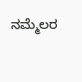ನಮ್ಮೆಲರ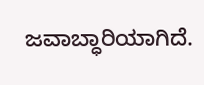ಜವಾಬ್ಧಾರಿಯಾಗಿದೆ.